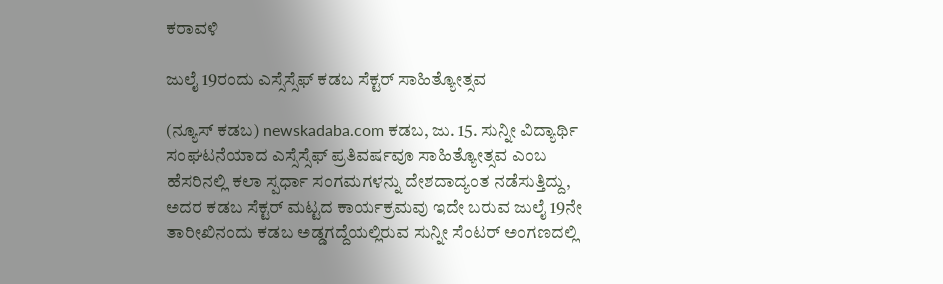ಕರಾವಳಿ

ಜುಲೈ 19ರಂದು ಎಸ್ಸೆಸ್ಸೆಫ್ ಕಡಬ ಸೆಕ್ಟರ್ ಸಾಹಿತ್ಯೋತ್ಸವ

(ನ್ಯೂಸ್ ಕಡಬ) newskadaba.com ಕಡಬ, ಜು. 15. ಸುನ್ನೀ ವಿದ್ಯಾರ್ಥಿ ಸಂಘಟನೆಯಾದ ಎಸ್ಸೆಸ್ಸೆಫ್ ಪ್ರತಿವರ್ಷವೂ ಸಾಹಿತ್ಯೋತ್ಸವ ಎಂಬ ಹೆಸರಿನಲ್ಲಿ ಕಲಾ ಸ್ಪರ್ಧಾ ಸಂಗಮಗಳನ್ನು ದೇಶದಾದ್ಯಂತ ನಡೆಸುತ್ತಿದ್ದು, ಅದರ ಕಡಬ ಸೆಕ್ಟರ್ ಮಟ್ಟದ ಕಾರ್ಯಕ್ರಮವು ಇದೇ ಬರುವ ಜುಲೈ 19ನೇ ತಾರೀಖಿನಂದು ಕಡಬ ಅಡ್ಡಗದ್ದೆಯಲ್ಲಿರುವ ಸುನ್ನೀ ಸೆಂಟರ್ ಅಂಗಣದಲ್ಲಿ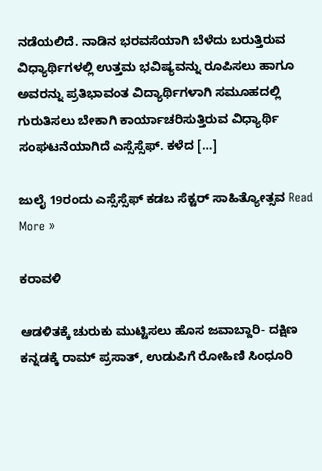ನಡೆಯಲಿದೆ. ನಾಡಿನ ಭರವಸೆಯಾಗಿ ಬೆಳೆದು ಬರುತ್ತಿರುವ ವಿಧ್ಯಾರ್ಥಿಗಳಲ್ಲಿ ಉತ್ತಮ ಭವಿಷ್ಯವನ್ನು ರೂಪಿಸಲು ಹಾಗೂ ಅವರನ್ನು ಪ್ರತಿಭಾವಂತ ವಿದ್ಯಾರ್ಥಿಗಳಾಗಿ ಸಮೂಹದಲ್ಲಿ ಗುರುತಿಸಲು ಬೇಕಾಗಿ ಕಾರ್ಯಾಚರಿಸುತ್ತಿರುವ ವಿಧ್ಯಾರ್ಥಿ ಸಂಘಟನೆಯಾಗಿದೆ ಎಸ್ಸೆಸ್ಸೆಫ್. ಕಳೆದ […]

ಜುಲೈ 19ರಂದು ಎಸ್ಸೆಸ್ಸೆಫ್ ಕಡಬ ಸೆಕ್ಟರ್ ಸಾಹಿತ್ಯೋತ್ಸವ Read More »

ಕರಾವಳಿ

ಆಡಳಿತಕ್ಕೆ ಚುರುಕು ಮುಟ್ಟಿಸಲು ಹೊಸ ಜವಾಬ್ದಾರಿ- ದಕ್ಷಿಣ ಕನ್ನಡಕ್ಕೆ ರಾಮ್ ಪ್ರಸಾತ್, ಉಡುಪಿಗೆ ರೋಹಿಣಿ ಸಿಂಧೂರಿ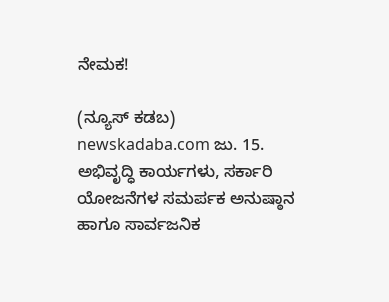ನೇಮಕ!

(ನ್ಯೂಸ್ ಕಡಬ) newskadaba.com ಜು. 15. ಅಭಿವೃದ್ಧಿ ಕಾರ್ಯಗಳು, ಸರ್ಕಾರಿ ಯೋಜನೆಗಳ ಸಮರ್ಪಕ ಅನುಷ್ಠಾನ ಹಾಗೂ ಸಾರ್ವಜನಿಕ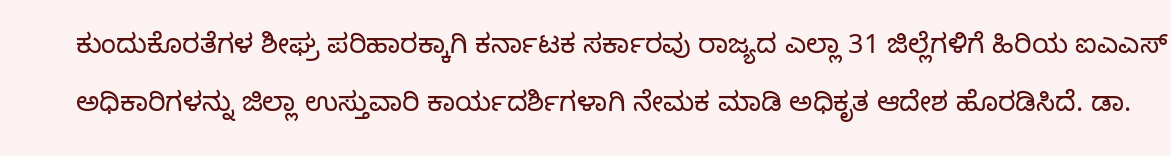ಕುಂದುಕೊರತೆಗಳ ಶೀಘ್ರ ಪರಿಹಾರಕ್ಕಾಗಿ ಕರ್ನಾಟಕ ಸರ್ಕಾರವು ರಾಜ್ಯದ ಎಲ್ಲಾ 31 ಜಿಲ್ಲೆಗಳಿಗೆ ಹಿರಿಯ ಐಎಎಸ್ ಅಧಿಕಾರಿಗಳನ್ನು ಜಿಲ್ಲಾ ಉಸ್ತುವಾರಿ ಕಾರ್ಯದರ್ಶಿಗಳಾಗಿ ನೇಮಕ ಮಾಡಿ ಅಧಿಕೃತ ಆದೇಶ ಹೊರಡಿಸಿದೆ. ಡಾ.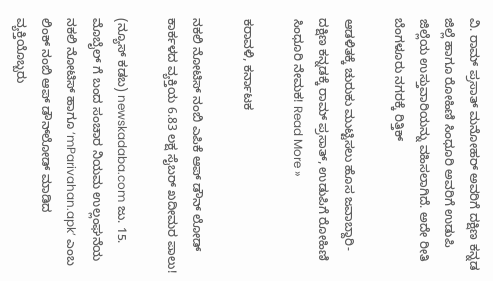ವಿ. ರಾಮ್ ಪ್ರಸಾತ್ ಮನೋಹರ್ ಅವರಿಗೆ ದಕ್ಷಿಣ ಕನ್ನಡ ಜಿಲ್ಲೆ ಹಾಗೂ ರೋಹಿಣಿ ಸಿಂಧೂರಿ ಅವರಿಗೆ ಉಡುಪಿ ಜಿಲ್ಲೆಯ ಉಸ್ತುವಾರಿಯನ್ನು ವಹಿಸಲಾಗಿದೆ. ಅದೇ ರೀತಿ ಬೆಂಗಳೂರು ನಗರಕ್ಕೆ ರಿತ್ತಿಕ್

ಆಡಳಿತಕ್ಕೆ ಚುರುಕು ಮುಟ್ಟಿಸಲು ಹೊಸ ಜವಾಬ್ದಾರಿ- ದಕ್ಷಿಣ ಕನ್ನಡಕ್ಕೆ ರಾಮ್ ಪ್ರಸಾತ್, ಉಡುಪಿಗೆ ರೋಹಿಣಿ ಸಿಂಧೂರಿ ನೇಮಕ! Read More »

ಕರಾವಳಿ, ಕರ್ನಾಟಕ

ನಕಲಿ ನೋಟಿಸ್ ನಂಬಿ ಎಪಿಕೆ ಆಪ್ ಡೌನ್ ಲೋಡ್ ಕಾರ್ಕಳದ ವ್ಯಕ್ತಿಯ 6.83 ಲಕ್ಷ ಸೈಬರ್ ಖದೀಮರ ಪಾಲು!

(ನ್ಯೂಸ್ ಕಡಬ) newskadaba.com ಜು. 15. ಮೊಬೈಲ್‌ ಗೆ ಬಂದ ಸಂಚಾರ ನಿಯಮ ಉಲ್ಲಂಘನೆಯ ನಕಲಿ ನೋಟಿಸ್ ಹಾಗೂ ‘mParivahan.apk’ ಎಂಬ ಲಿಂಕ್ ನಂಬಿ ಆಪ್ ಡೌನ್‌ಲೋಡ್ ಮಾಡಿದ ವ್ಯಕ್ತಿಯೊಬ್ಬರು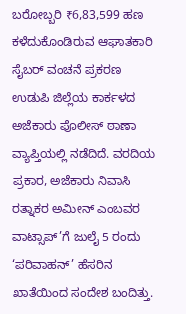ಬರೋಬ್ಬರಿ ₹6,83,599 ಹಣ ಕಳೆದುಕೊಂಡಿರುವ ಆಘಾತಕಾರಿ ಸೈಬರ್ ವಂಚನೆ ಪ್ರಕರಣ ಉಡುಪಿ ಜಿಲ್ಲೆಯ ಕಾರ್ಕಳದ ಅಜೆಕಾರು ಪೊಲೀಸ್ ಠಾಣಾ ವ್ಯಾಪ್ತಿಯಲ್ಲಿ ನಡೆದಿದೆ. ವರದಿಯ ಪ್ರಕಾರ, ಅಜೆಕಾರು ನಿವಾಸಿ ರತ್ನಾಕರ ಅಮೀನ್ ಎಂಬವರ ವಾಟ್ಸಾಪ್‌’ಗೆ ಜುಲೈ 5 ರಂದು ‘ಪರಿವಾಹನ್’ ಹೆಸರಿನ ಖಾತೆಯಿಂದ ಸಂದೇಶ ಬಂದಿತ್ತು.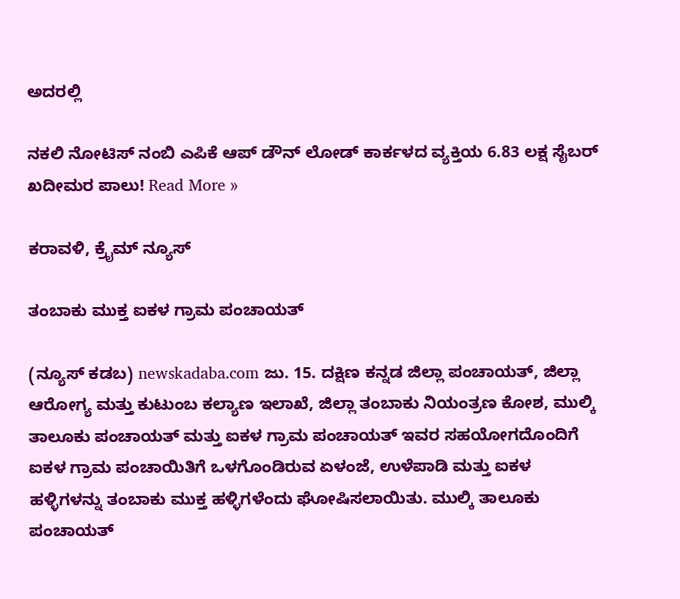ಅದರಲ್ಲಿ

ನಕಲಿ ನೋಟಿಸ್ ನಂಬಿ ಎಪಿಕೆ ಆಪ್ ಡೌನ್ ಲೋಡ್ ಕಾರ್ಕಳದ ವ್ಯಕ್ತಿಯ 6.83 ಲಕ್ಷ ಸೈಬರ್ ಖದೀಮರ ಪಾಲು! Read More »

ಕರಾವಳಿ, ಕ್ರೈಮ್ ನ್ಯೂಸ್

ತಂಬಾಕು ಮುಕ್ತ ಐಕಳ ಗ್ರಾಮ ಪಂಚಾಯತ್

(ನ್ಯೂಸ್ ಕಡಬ) newskadaba.com ಜು. 15. ದಕ್ಷಿಣ ಕನ್ನಡ ಜಿಲ್ಲಾ ಪಂಚಾಯತ್, ಜಿಲ್ಲಾ ಆರೋಗ್ಯ ಮತ್ತು ಕುಟುಂಬ ಕಲ್ಯಾಣ ಇಲಾಖೆ, ಜಿಲ್ಲಾ ತಂಬಾಕು ನಿಯಂತ್ರಣ ಕೋಶ, ಮುಲ್ಕಿ ತಾಲೂಕು ಪಂಚಾಯತ್ ಮತ್ತು ಐಕಳ ಗ್ರಾಮ ಪಂಚಾಯತ್ ಇವರ ಸಹಯೋಗದೊಂದಿಗೆ ಐಕಳ ಗ್ರಾಮ ಪಂಚಾಯಿತಿಗೆ ಒಳಗೊಂಡಿರುವ ಏಳಂಜೆ, ಉಳೆಪಾಡಿ ಮತ್ತು ಐಕಳ ಹಳ್ಳಿಗಳನ್ನು ತಂಬಾಕು ಮುಕ್ತ ಹಳ್ಳಿಗಳೆಂದು ಘೋಷಿಸಲಾಯಿತು. ಮುಲ್ಕಿ ತಾಲೂಕು ಪಂಚಾಯತ್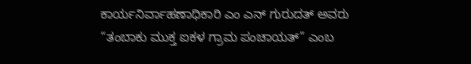ಕಾರ್ಯನಿರ್ವಾಹಣಾಧಿಕಾರಿ ಎಂ ಎನ್ ಗುರುದತ್ ಅವರು  “ತಂಬಾಕು ಮುಕ್ತ ಐಕಳ ಗ್ರಾಮ ಪಂಚಾಯತ್” ಎಂಬ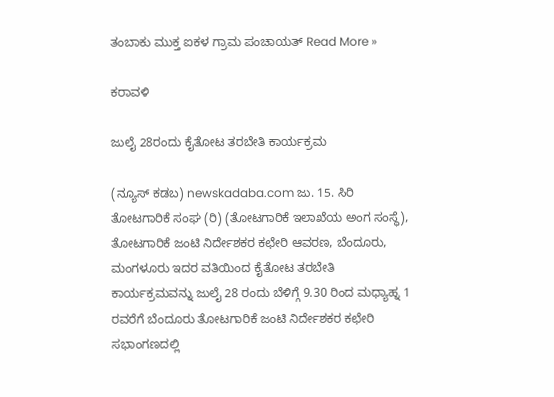ತಂಬಾಕು ಮುಕ್ತ ಐಕಳ ಗ್ರಾಮ ಪಂಚಾಯತ್ Read More »

ಕರಾವಳಿ

ಜುಲೈ 28ರಂದು ಕೈತೋಟ ತರಬೇತಿ ಕಾರ್ಯಕ್ರಮ

(ನ್ಯೂಸ್ ಕಡಬ) newskadaba.com ಜು. 15. ಸಿರಿ ತೋಟಗಾರಿಕೆ ಸಂಘ (ರಿ) (ತೋಟಗಾರಿಕೆ ಇಲಾಖೆಯ ಅಂಗ ಸಂಸ್ಥೆ), ತೋಟಗಾರಿಕೆ ಜಂಟಿ ನಿರ್ದೇಶಕರ ಕಛೇರಿ ಆವರಣ, ಬೆಂದೂರು, ಮಂಗಳೂರು ಇದರ ವತಿಯಿಂದ ಕೈತೋಟ ತರಬೇತಿ ಕಾರ್ಯಕ್ರಮವನ್ನು ಜುಲೈ 28 ರಂದು ಬೆಳಿಗ್ಗೆ 9.30 ರಿಂದ ಮಧ್ಯಾಹ್ನ 1 ರವರೆಗೆ ಬೆಂದೂರು ತೋಟಗಾರಿಕೆ ಜಂಟಿ ನಿರ್ದೇಶಕರ ಕಛೇರಿ ಸಭಾಂಗಣದಲ್ಲಿ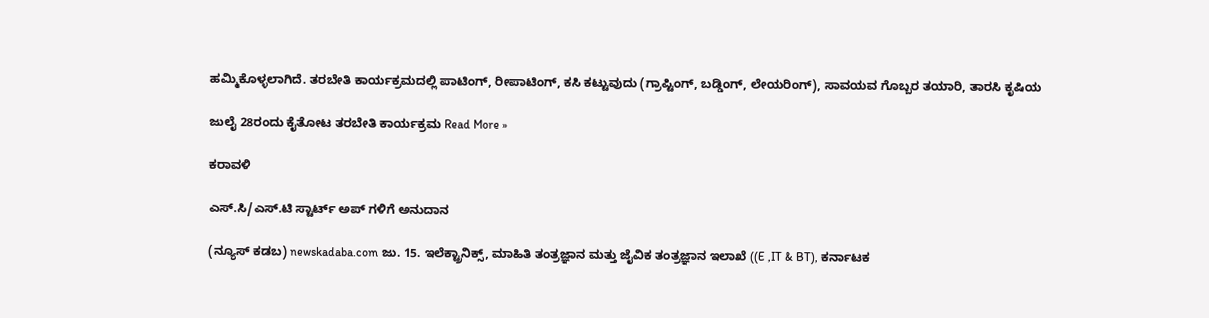ಹಮ್ಮಿಕೊಳ್ಳಲಾಗಿದೆ. ತರಬೇತಿ ಕಾರ್ಯಕ್ರಮದಲ್ಲಿ ಪಾಟಿಂಗ್, ರೀಪಾಟಿಂಗ್, ಕಸಿ ಕಟ್ಟುವುದು (ಗ್ರಾಪ್ಟಿಂಗ್, ಬಡ್ಡಿಂಗ್, ಲೇಯರಿಂಗ್), ಸಾವಯವ ಗೊಬ್ಬರ ತಯಾರಿ, ತಾರಸಿ ಕೃಷಿಯ

ಜುಲೈ 28ರಂದು ಕೈತೋಟ ತರಬೇತಿ ಕಾರ್ಯಕ್ರಮ Read More »

ಕರಾವಳಿ

ಎಸ್.ಸಿ/ಎಸ್.ಟಿ ಸ್ಟಾರ್ಟ್ ಅಪ್ ಗಳಿಗೆ ಅನುದಾನ

(ನ್ಯೂಸ್ ಕಡಬ) newskadaba.com ಜು. 15. ಇಲೆಕ್ಟ್ರಾನಿಕ್ಸ್, ಮಾಹಿತಿ ತಂತ್ರಜ್ಞಾನ ಮತ್ತು ಜೈವಿಕ ತಂತ್ರಜ್ಞಾನ ಇಲಾಖೆ ((E ,IT & BT), ಕರ್ನಾಟಕ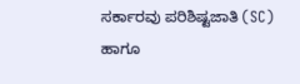ಸರ್ಕಾರವು ಪರಿಶಿಷ್ಟಜಾತಿ (SC) ಹಾಗೂ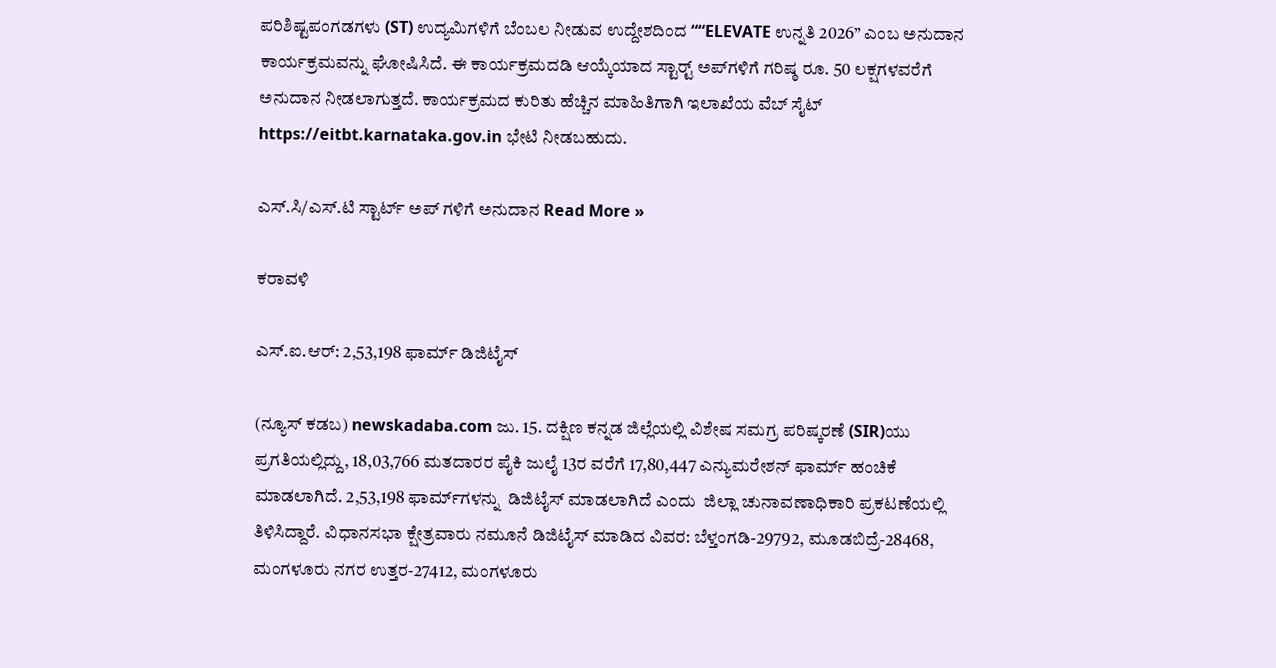ಪರಿಶಿಷ್ಟಪಂಗಡಗಳು (ST) ಉದ್ಯಮಿಗಳಿಗೆ ಬೆಂಬಲ ನೀಡುವ ಉದ್ದೇಶದಿಂದ ““ELEVATE ಉನ್ನತಿ 2026” ಎಂಬ ಅನುದಾನ ಕಾರ್ಯಕ್ರಮವನ್ನು ಘೋಷಿಸಿದೆ. ಈ ಕಾರ್ಯಕ್ರಮದಡಿ ಆಯ್ಕೆಯಾದ ಸ್ಟಾರ್ಟ್‍ ಅಪ್‍ಗಳಿಗೆ ಗರಿಷ್ಠ ರೂ. 50 ಲಕ್ಷಗಳವರೆಗೆ ಅನುದಾನ ನೀಡಲಾಗುತ್ತದೆ. ಕಾರ್ಯಕ್ರಮದ ಕುರಿತು ಹೆಚ್ಚಿನ ಮಾಹಿತಿಗಾಗಿ ಇಲಾಖೆಯ ವೆಬ್‍ ಸೈಟ್ https://eitbt.karnataka.gov.in ಭೇಟಿ ನೀಡಬಹುದು.

ಎಸ್.ಸಿ/ಎಸ್.ಟಿ ಸ್ಟಾರ್ಟ್ ಅಪ್ ಗಳಿಗೆ ಅನುದಾನ Read More »

ಕರಾವಳಿ

ಎಸ್.ಐ.ಆರ್: 2,53,198 ಫಾರ್ಮ್ ಡಿಜಿಟೈಸ್

(ನ್ಯೂಸ್ ಕಡಬ) newskadaba.com ಜು. 15. ದಕ್ಷಿಣ ಕನ್ನಡ ಜಿಲ್ಲೆಯಲ್ಲಿ ವಿಶೇಷ ಸಮಗ್ರ ಪರಿಷ್ಕರಣೆ (SIR)ಯು ಪ್ರಗತಿಯಲ್ಲಿದ್ದು, 18,03,766 ಮತದಾರರ ಪೈಕಿ ಜುಲೈ 13ರ ವರೆಗೆ 17,80,447 ಎನ್ಯುಮರೇಶನ್ ಫಾರ್ಮ್ ಹಂಚಿಕೆ ಮಾಡಲಾಗಿದೆ. 2,53,198 ಫಾರ್ಮ್‍ಗಳನ್ನು  ಡಿಜಿಟೈಸ್ ಮಾಡಲಾಗಿದೆ ಎಂದು  ಜಿಲ್ಲಾ ಚುನಾವಣಾಧಿಕಾರಿ ಪ್ರಕಟಣೆಯಲ್ಲಿ ತಿಳಿಸಿದ್ದಾರೆ. ವಿಧಾನಸಭಾ ಕ್ಷೇತ್ರವಾರು ನಮೂನೆ ಡಿಜಿಟೈಸ್ ಮಾಡಿದ ವಿವರ: ಬೆಳ್ತಂಗಡಿ-29792, ಮೂಡಬಿದ್ರೆ-28468, ಮಂಗಳೂರು ನಗರ ಉತ್ತರ-27412, ಮಂಗಳೂರು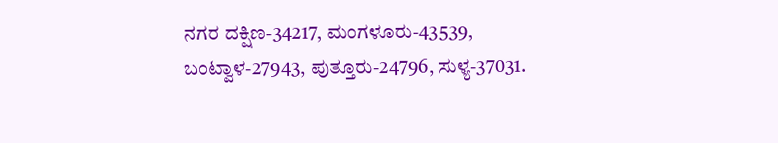ನಗರ ದಕ್ಷಿಣ-34217, ಮಂಗಳೂರು-43539, ಬಂಟ್ವಾಳ-27943, ಪುತ್ತೂರು-24796, ಸುಳ್ಯ-37031.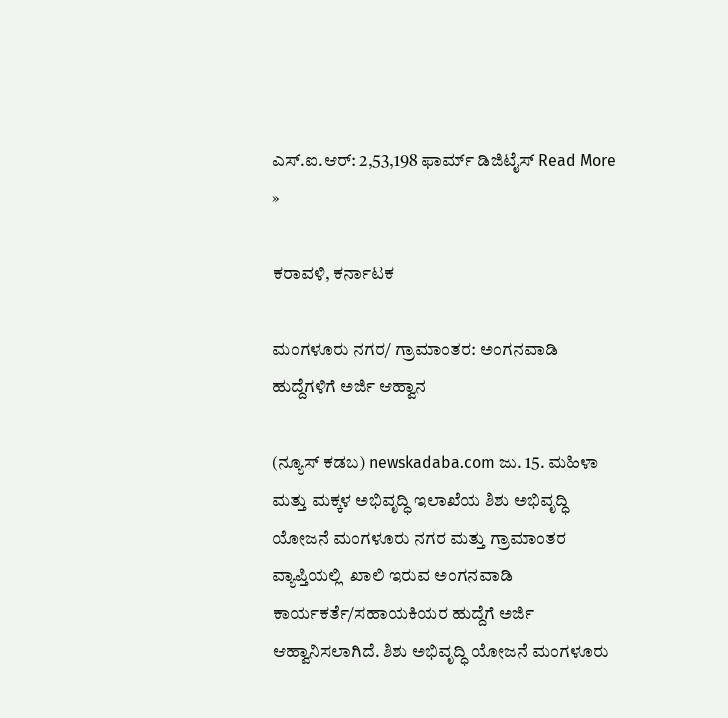ಎಸ್.ಐ.ಆರ್: 2,53,198 ಫಾರ್ಮ್ ಡಿಜಿಟೈಸ್ Read More »

ಕರಾವಳಿ, ಕರ್ನಾಟಕ

ಮಂಗಳೂರು ನಗರ/ ಗ್ರಾಮಾಂತರ: ಅಂಗನವಾಡಿ ಹುದ್ದೆಗಳಿಗೆ ಅರ್ಜಿ ಆಹ್ವಾನ

(ನ್ಯೂಸ್ ಕಡಬ) newskadaba.com ಜು. 15. ಮಹಿಳಾ ಮತ್ತು ಮಕ್ಕಳ ಅಭಿವೃದ್ಧಿ ಇಲಾಖೆಯ ಶಿಶು ಅಭಿವೃದ್ಧಿ ಯೋಜನೆ ಮಂಗಳೂರು ನಗರ ಮತ್ತು ಗ್ರಾಮಾಂತರ ವ್ಯಾಪ್ತಿಯಲ್ಲಿ  ಖಾಲಿ ಇರುವ ಅಂಗನವಾಡಿ ಕಾರ್ಯಕರ್ತೆ/ಸಹಾಯಕಿಯರ ಹುದ್ದೆಗೆ ಅರ್ಜಿ ಆಹ್ವಾನಿಸಲಾಗಿದೆ. ಶಿಶು ಅಭಿವೃದ್ಧಿ ಯೋಜನೆ ಮಂಗಳೂರು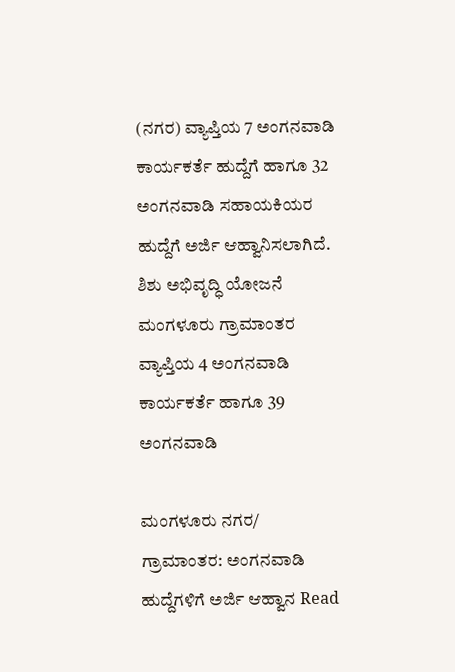(ನಗರ) ವ್ಯಾಪ್ತಿಯ 7 ಅಂಗನವಾಡಿ ಕಾರ್ಯಕರ್ತೆ ಹುದ್ದೆಗೆ ಹಾಗೂ 32 ಅಂಗನವಾಡಿ ಸಹಾಯಕಿಯರ ಹುದ್ದೆಗೆ ಅರ್ಜಿ ಆಹ್ವಾನಿಸಲಾಗಿದೆ.   ಶಿಶು ಅಭಿವೃದ್ಧಿ ಯೋಜನೆ ಮಂಗಳೂರು ಗ್ರಾಮಾಂತರ ವ್ಯಾಪ್ತಿಯ 4 ಅಂಗನವಾಡಿ ಕಾರ್ಯಕರ್ತೆ ಹಾಗೂ 39 ಅಂಗನವಾಡಿ

ಮಂಗಳೂರು ನಗರ/ ಗ್ರಾಮಾಂತರ: ಅಂಗನವಾಡಿ ಹುದ್ದೆಗಳಿಗೆ ಅರ್ಜಿ ಆಹ್ವಾನ Read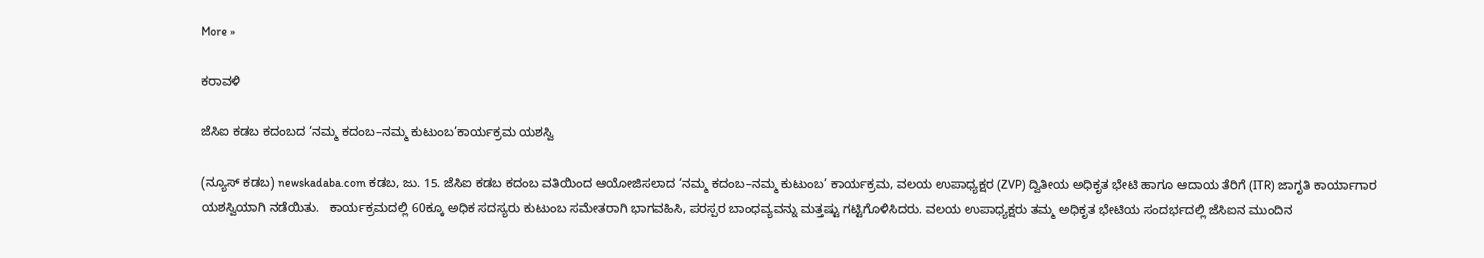More »

ಕರಾವಳಿ

ಜೆಸಿಐ ಕಡಬ ಕದಂಬದ ‘ನಮ್ಮ ಕದಂಬ–ನಮ್ಮ ಕುಟುಂಬ’ಕಾರ್ಯಕ್ರಮ ಯಶಸ್ವಿ

(ನ್ಯೂಸ್ ಕಡಬ) newskadaba.com ಕಡಬ, ಜು. 15. ಜೆಸಿಐ ಕಡಬ ಕದಂಬ ವತಿಯಿಂದ ಆಯೋಜಿಸಲಾದ ‘ನಮ್ಮ ಕದಂಬ–ನಮ್ಮ ಕುಟುಂಬ’ ಕಾರ್ಯಕ್ರಮ, ವಲಯ ಉಪಾಧ್ಯಕ್ಷರ (ZVP) ದ್ವಿತೀಯ ಅಧಿಕೃತ ಭೇಟಿ ಹಾಗೂ ಆದಾಯ ತೆರಿಗೆ (ITR) ಜಾಗೃತಿ ಕಾರ್ಯಾಗಾರ ಯಶಸ್ವಿಯಾಗಿ ನಡೆಯಿತು.   ಕಾರ್ಯಕ್ರಮದಲ್ಲಿ 60ಕ್ಕೂ ಅಧಿಕ ಸದಸ್ಯರು ಕುಟುಂಬ ಸಮೇತರಾಗಿ ಭಾಗವಹಿಸಿ, ಪರಸ್ಪರ ಬಾಂಧವ್ಯವನ್ನು ಮತ್ತಷ್ಟು ಗಟ್ಟಿಗೊಳಿಸಿದರು. ವಲಯ ಉಪಾಧ್ಯಕ್ಷರು ತಮ್ಮ ಅಧಿಕೃತ ಭೇಟಿಯ ಸಂದರ್ಭದಲ್ಲಿ ಜೆಸಿಐನ ಮುಂದಿನ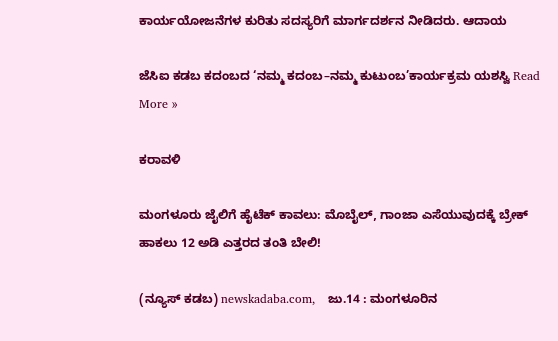ಕಾರ್ಯಯೋಜನೆಗಳ ಕುರಿತು ಸದಸ್ಯರಿಗೆ ಮಾರ್ಗದರ್ಶನ ನೀಡಿದರು. ಆದಾಯ

ಜೆಸಿಐ ಕಡಬ ಕದಂಬದ ‘ನಮ್ಮ ಕದಂಬ–ನಮ್ಮ ಕುಟುಂಬ’ಕಾರ್ಯಕ್ರಮ ಯಶಸ್ವಿ Read More »

ಕರಾವಳಿ

ಮಂಗಳೂರು ಜೈಲಿಗೆ ಹೈಟೆಕ್ ಕಾವಲು: ಮೊಬೈಲ್, ಗಾಂಜಾ ಎಸೆಯುವುದಕ್ಕೆ ಬ್ರೇಕ್ ಹಾಕಲು 12 ಅಡಿ ಎತ್ತರದ ತಂತಿ ಬೇಲಿ!

(ನ್ಯೂಸ್‌ ಕಡಬ) newskadaba.com,   ಜು.14 : ಮಂಗಳೂರಿನ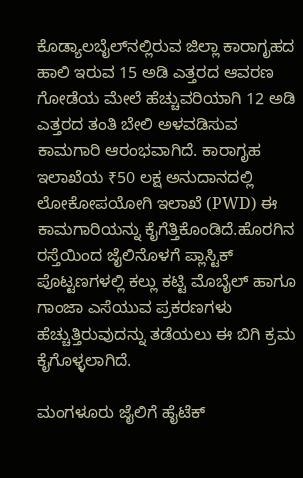ಕೊಡ್ಯಾಲಬೈಲ್‌ನಲ್ಲಿರುವ ಜಿಲ್ಲಾ ಕಾರಾಗೃಹದ ಹಾಲಿ ಇರುವ 15 ಅಡಿ ಎತ್ತರದ ಆವರಣ ಗೋಡೆಯ ಮೇಲೆ ಹೆಚ್ಚುವರಿಯಾಗಿ 12 ಅಡಿ ಎತ್ತರದ ತಂತಿ ಬೇಲಿ ಅಳವಡಿಸುವ ಕಾಮಗಾರಿ ಆರಂಭವಾಗಿದೆ. ಕಾರಾಗೃಹ ಇಲಾಖೆಯ ₹50 ಲಕ್ಷ ಅನುದಾನದಲ್ಲಿ ಲೋಕೋಪಯೋಗಿ ಇಲಾಖೆ (PWD) ಈ ಕಾಮಗಾರಿಯನ್ನು ಕೈಗೆತ್ತಿಕೊಂಡಿದೆ.ಹೊರಗಿನ ರಸ್ತೆಯಿಂದ ಜೈಲಿನೊಳಗೆ ಪ್ಲಾಸ್ಟಿಕ್ ಪೊಟ್ಟಣಗಳಲ್ಲಿ ಕಲ್ಲು ಕಟ್ಟಿ ಮೊಬೈಲ್ ಹಾಗೂ ಗಾಂಜಾ ಎಸೆಯುವ ಪ್ರಕರಣಗಳು ಹೆಚ್ಚುತ್ತಿರುವುದನ್ನು ತಡೆಯಲು ಈ ಬಿಗಿ ಕ್ರಮ ಕೈಗೊಳ್ಳಲಾಗಿದೆ.

ಮಂಗಳೂರು ಜೈಲಿಗೆ ಹೈಟೆಕ್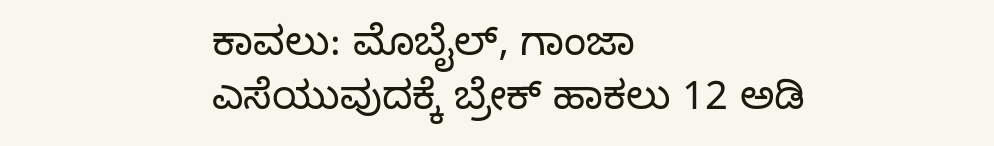ಕಾವಲು: ಮೊಬೈಲ್, ಗಾಂಜಾ ಎಸೆಯುವುದಕ್ಕೆ ಬ್ರೇಕ್ ಹಾಕಲು 12 ಅಡಿ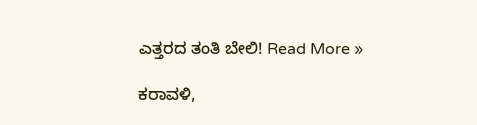ಎತ್ತರದ ತಂತಿ ಬೇಲಿ! Read More »

ಕರಾವಳಿ,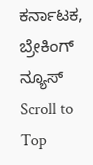ಕರ್ನಾಟಕ, ಬ್ರೇಕಿಂಗ್ ನ್ಯೂಸ್
Scroll to Top